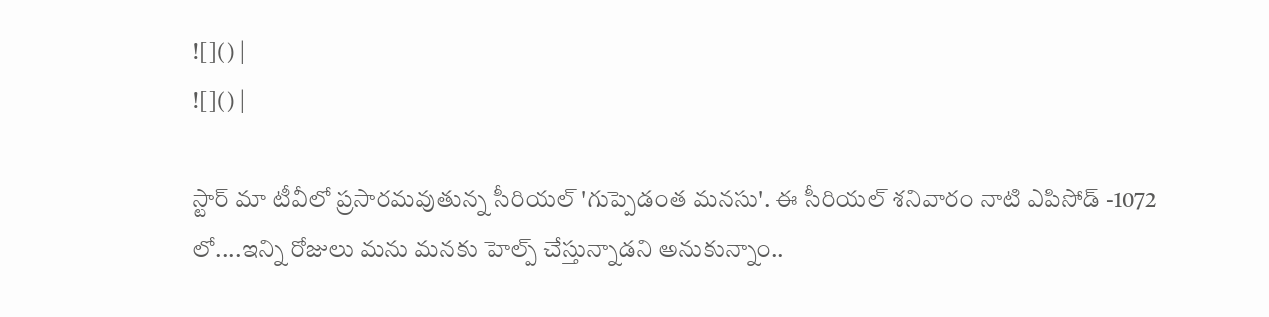![]() |
![]() |

స్టార్ మా టీవీలో ప్రసారమవుతున్న సీరియల్ 'గుప్పెడంత మనసు'. ఈ సీరియల్ శనివారం నాటి ఎపిసోడ్ -1072 లో....ఇన్ని రోజులు మను మనకు హెల్ప్ చేస్తున్నాడని అనుకున్నాం..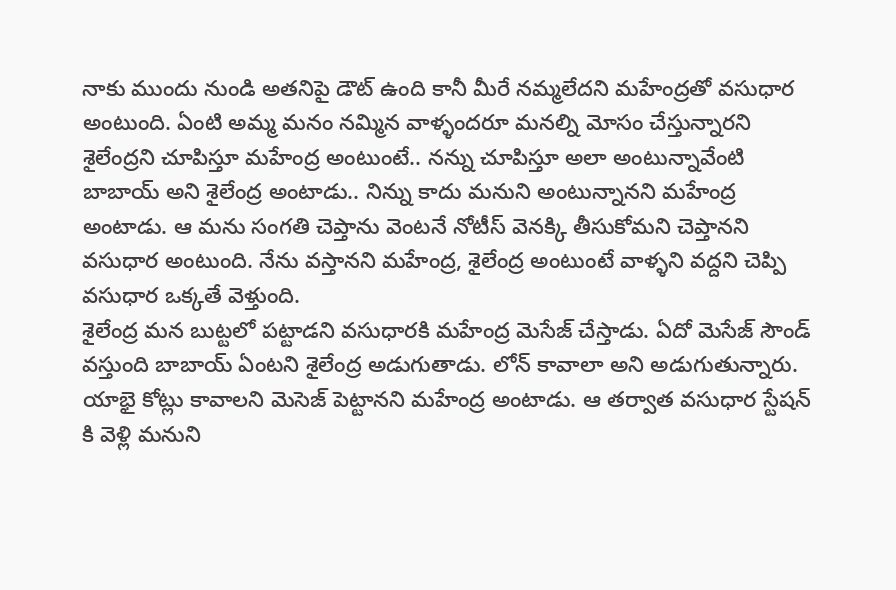నాకు ముందు నుండి అతనిపై డౌట్ ఉంది కానీ మీరే నమ్మలేదని మహేంద్రతో వసుధార అంటుంది. ఏంటి అమ్మ మనం నమ్మిన వాళ్ళందరూ మనల్ని మోసం చేస్తున్నారని శైలేంద్రని చూపిస్తూ మహేంద్ర అంటుంటే.. నన్ను చూపిస్తూ అలా అంటున్నావేంటి బాబాయ్ అని శైలేంద్ర అంటాడు.. నిన్ను కాదు మనుని అంటున్నానని మహేంద్ర అంటాడు. ఆ మను సంగతి చెప్తాను వెంటనే నోటీస్ వెనక్కి తీసుకోమని చెప్తానని వసుధార అంటుంది. నేను వస్తానని మహేంద్ర, శైలేంద్ర అంటుంటే వాళ్ళని వద్దని చెప్పి వసుధార ఒక్కతే వెళ్తుంది.
శైలేంద్ర మన బుట్టలో పట్టాడని వసుధారకి మహేంద్ర మెసేజ్ చేస్తాడు. ఏదో మెసేజ్ సౌండ్ వస్తుంది బాబాయ్ ఏంటని శైలేంద్ర అడుగుతాడు. లోన్ కావాలా అని అడుగుతున్నారు. యాభై కోట్లు కావాలని మెసెజ్ పెట్టానని మహేంద్ర అంటాడు. ఆ తర్వాత వసుధార స్టేషన్ కి వెళ్లి మనుని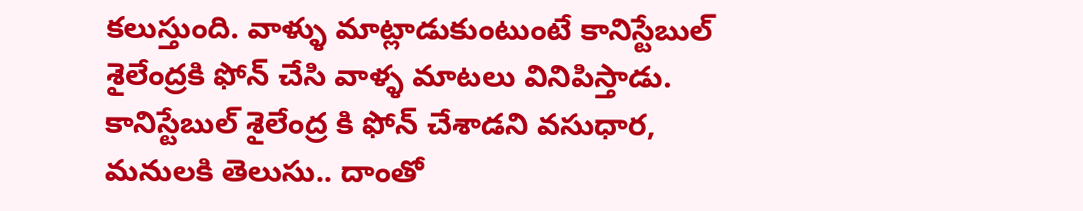కలుస్తుంది. వాళ్ళు మాట్లాడుకుంటుంటే కానిస్టేబుల్ శైలేంద్రకి ఫోన్ చేసి వాళ్ళ మాటలు వినిపిస్తాడు. కానిస్టేబుల్ శైలేంద్ర కి ఫోన్ చేశాడని వసుధార, మనులకి తెలుసు.. దాంతో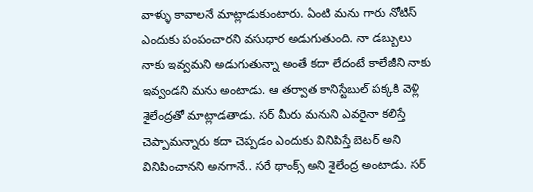వాళ్ళు కావాలనే మాట్లాడుకుంటారు. ఏంటి మను గారు నోటిస్ ఎందుకు పంపంచారని వసుధార అడుగుతుంది. నా డబ్బులు నాకు ఇవ్వమని అడుగుతున్నా అంతే కదా లేదంటే కాలేజీని నాకు ఇవ్వండని మను అంటాడు. ఆ తర్వాత కానిస్టేబుల్ పక్కకి వెళ్లి శైలేంద్రతో మాట్లాడతాడు. సర్ మీరు మనుని ఎవరైనా కలిస్తే చెప్పామన్నారు కదా చెప్పడం ఎందుకు వినిపిస్తే బెటర్ అని వినిపించానని అనగానే.. సరే థాంక్స్ అని శైలేంద్ర అంటాడు. సర్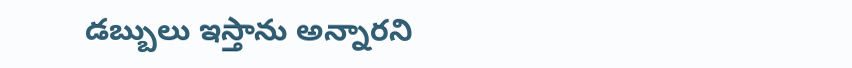డబ్బులు ఇస్తాను అన్నారని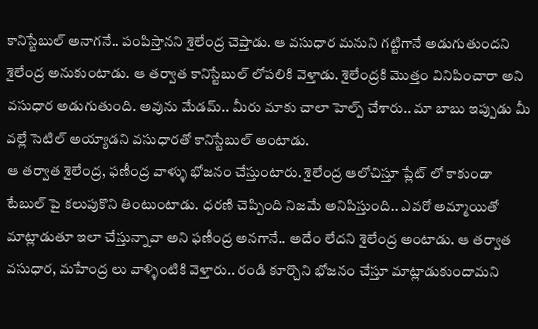కానిస్టేబుల్ అనాగనే.. పంపిస్తానని శైలేంద్ర చెప్తాడు. ఆ వసుధార మనుని గట్టిగానే అడుగుతుందని శైలేంద్ర అనుకుంటాడు. ఆ తర్వాత కానిస్టేబుల్ లోపలికి వెళ్తాడు. శైలేంద్రకి మొత్తం వినిపించారా అని వసుధార అడుగుతుంది. అవును మేడమ్.. మీరు మాకు చాలా హెల్ప్ చేశారు.. మా బాబు ఇప్పుడు మీ వల్లే సెటిల్ అయ్యాడని వసుధారతో కానిస్టేబుల్ అంటాడు.
ఆ తర్వాత శైలేంద్ర, ఫణీంద్ర వాళ్ళు భోజనం చేస్తుంటారు. శైలేంద్ర ఆలోచిస్తూ ప్లేట్ లో కాకుండా టేబుల్ పై కలుపుకొని తింటుంటాడు. ధరణి చెప్పింది నిజమే అనిపిస్తుంది.. ఎవరో అమ్మాయితో మాట్లాడుతూ ఇలా చేస్తున్నావా అని ఫణీంద్ర అనగానే.. అదేం లేదని శైలేంద్ర అంటాడు. ఆ తర్వాత వసుధార, మహేంద్ర లు వాళ్ళింటికి వెళ్తారు.. రండి కూర్చొని భోజనం చేస్తూ మాట్లాడుకుందామని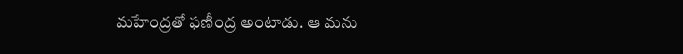మహేంద్రతో ఫణీంద్ర అంటాడు. ఆ మను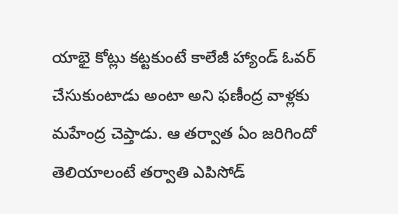యాభై కోట్లు కట్టకుంటే కాలేజీ హ్యాండ్ ఓవర్ చేసుకుంటాడు అంటా అని ఫణీంద్ర వాళ్లకు మహేంద్ర చెప్తాడు. ఆ తర్వాత ఏం జరిగిందో తెలియాలంటే తర్వాతి ఎపిసోడ్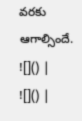వరకు ఆగాల్సిందే.
![]() |
![]() |